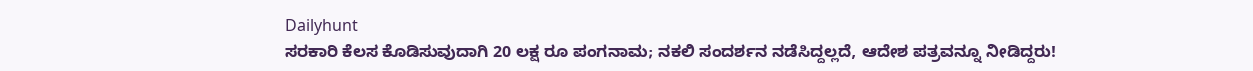Dailyhunt
ಸರಕಾರಿ ಕೆಲಸ ಕೊಡಿಸುವುದಾಗಿ 20 ಲಕ್ಷ ರೂ ಪಂಗನಾಮ; ನಕಲಿ ಸಂದರ್ಶನ ನಡೆಸಿದ್ದಲ್ಲದೆ, ಆದೇಶ ಪತ್ರವನ್ನೂ ನೀಡಿದ್ದರು!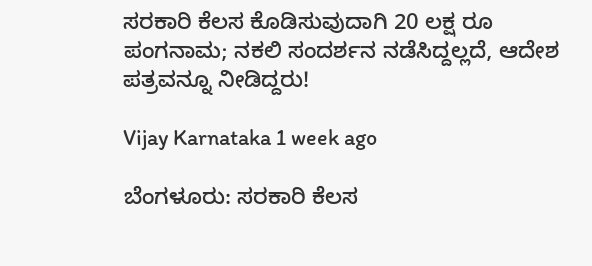ಸರಕಾರಿ ಕೆಲಸ ಕೊಡಿಸುವುದಾಗಿ 20 ಲಕ್ಷ ರೂ ಪಂಗನಾಮ; ನಕಲಿ ಸಂದರ್ಶನ ನಡೆಸಿದ್ದಲ್ಲದೆ, ಆದೇಶ ಪತ್ರವನ್ನೂ ನೀಡಿದ್ದರು!

Vijay Karnataka 1 week ago

ಬೆಂಗಳೂರು: ಸರಕಾರಿ ಕೆಲಸ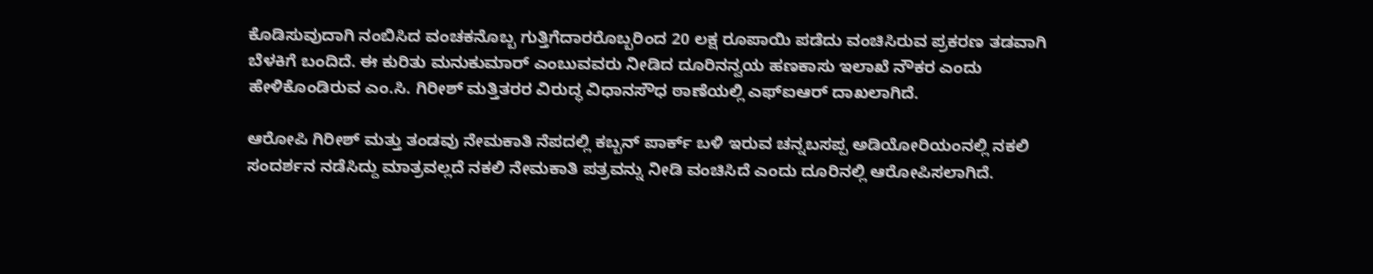ಕೊಡಿಸುವುದಾಗಿ ನಂಬಿಸಿದ ವಂಚಕನೊಬ್ಬ ಗುತ್ತಿಗೆದಾರರೊಬ್ಬರಿಂದ 20 ಲಕ್ಷ ರೂಪಾಯಿ ಪಡೆದು ವಂಚಿಸಿರುವ ಪ್ರಕರಣ ತಡವಾಗಿ ಬೆಳಕಿಗೆ ಬಂದಿದೆ. ಈ ಕುರಿತು ಮನುಕುಮಾರ್‌ ಎಂಬುವವರು ನೀಡಿದ ದೂರಿನನ್ವಯ ಹಣಕಾಸು ಇಲಾಖೆ ನೌಕರ ಎಂದು ಹೇಳಿಕೊಂಡಿರುವ ಎಂ.ಸಿ. ಗಿರೀಶ್‌ ಮತ್ತಿತರರ ವಿರುದ್ಧ ವಿಧಾನಸೌಧ ಠಾಣೆಯಲ್ಲಿ ಎಫ್‌ಐಆರ್‌ ದಾಖಲಾಗಿದೆ.

ಆರೋಪಿ ಗಿರೀಶ್‌ ಮತ್ತು ತಂಡವು ನೇಮಕಾತಿ ನೆಪದಲ್ಲಿ ಕಬ್ಬನ್ ಪಾರ್ಕ್ ಬಳಿ ಇರುವ ಚನ್ನಬಸಪ್ಪ ಅಡಿಯೋರಿಯಂನಲ್ಲಿ ನಕಲಿ ಸಂದರ್ಶನ ನಡೆಸಿದ್ದು ಮಾತ್ರವಲ್ಲದೆ ನಕಲಿ ನೇಮಕಾತಿ ಪತ್ರವನ್ನು ನೀಡಿ ವಂಚಿಸಿದೆ ಎಂದು ದೂರಿನಲ್ಲಿ ಆರೋಪಿಸಲಾಗಿದೆ.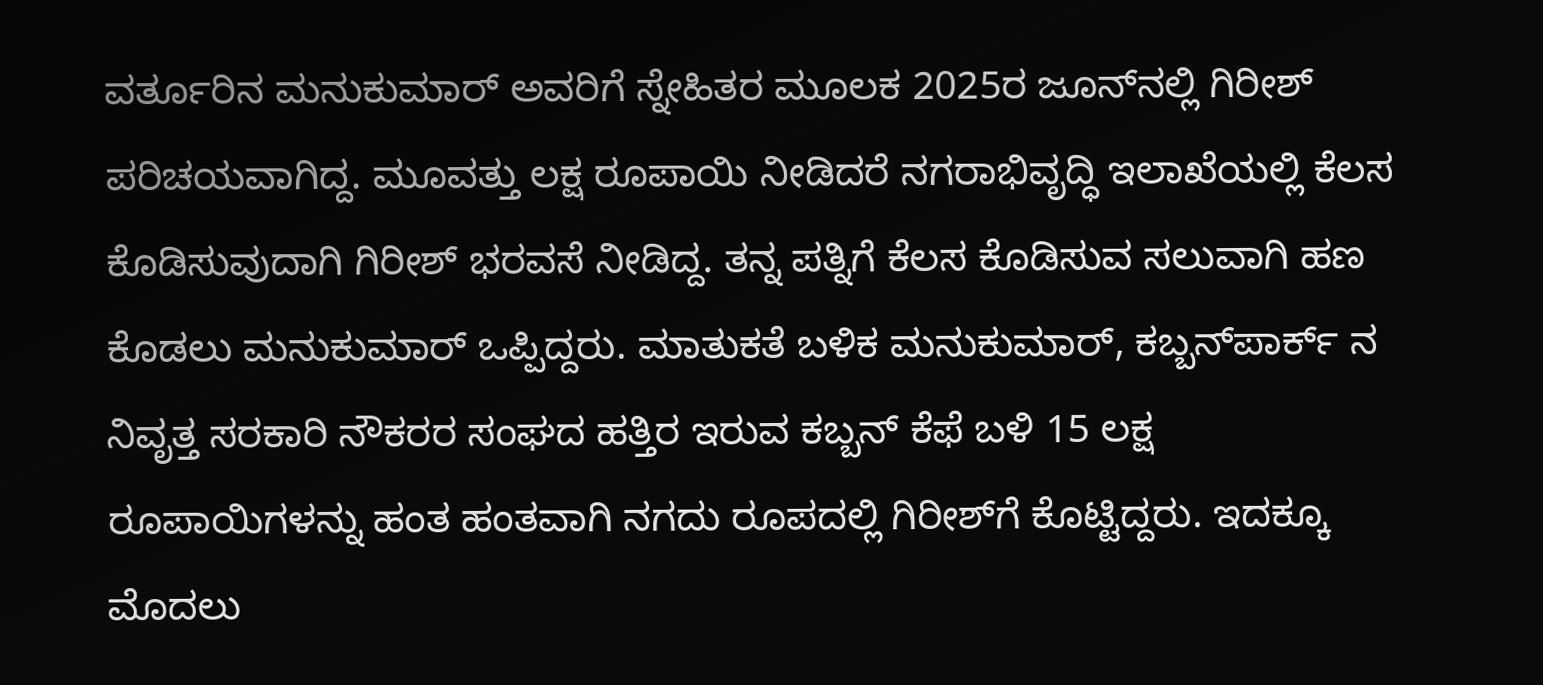ವರ್ತೂರಿನ ಮನುಕುಮಾರ್‌ ಅವರಿಗೆ ಸ್ನೇಹಿತರ ಮೂಲಕ 2025ರ ಜೂನ್‌ನಲ್ಲಿ ಗಿರೀಶ್‌ ಪರಿಚಯವಾಗಿದ್ದ. ಮೂವತ್ತು ಲಕ್ಷ ರೂಪಾಯಿ ನೀಡಿದರೆ ನಗರಾಭಿವೃದ್ಧಿ ಇಲಾಖೆಯಲ್ಲಿ ಕೆಲಸ ಕೊಡಿಸುವುದಾಗಿ ಗಿರೀಶ್‌ ಭರವಸೆ ನೀಡಿದ್ದ. ತನ್ನ ಪತ್ನಿಗೆ ಕೆಲಸ ಕೊಡಿಸುವ ಸಲುವಾಗಿ ಹಣ ಕೊಡಲು ಮನುಕುಮಾರ್‌ ಒಪ್ಪಿದ್ದರು. ಮಾತುಕತೆ ಬಳಿಕ ಮನುಕುಮಾರ್‌, ಕಬ್ಬನ್‌ಪಾರ್ಕ್ ನ ನಿವೃತ್ತ ಸರಕಾರಿ ನೌಕರರ ಸಂಘದ ಹತ್ತಿರ ಇರುವ ಕಬ್ಬನ್‌ ಕೆಫೆ ಬಳಿ 15 ಲಕ್ಷ ರೂಪಾಯಿಗಳನ್ನು ಹಂತ ಹಂತವಾಗಿ ನಗದು ರೂಪದಲ್ಲಿ ಗಿರೀಶ್‌ಗೆ ಕೊಟ್ಟಿದ್ದರು. ಇದಕ್ಕೂ ಮೊದಲು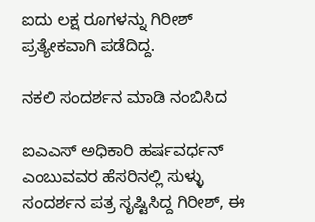ಐದು ಲಕ್ಷ ರೂಗಳನ್ನು ಗಿರೀಶ್‌ ಪ್ರತ್ಯೇಕವಾಗಿ ಪಡೆದಿದ್ದ.

ನಕಲಿ ಸಂದರ್ಶನ ಮಾಡಿ ನಂಬಿಸಿದ

ಐಎಎಸ್‌ ಅಧಿಕಾರಿ ಹರ್ಷವರ್ಧನ್‌ ಎಂಬುವವರ ಹೆಸರಿನಲ್ಲಿ ಸುಳ್ಳು ಸಂದರ್ಶನ ಪತ್ರ ಸೃಷ್ಟಿಸಿದ್ದ ಗಿರೀಶ್‌, ಈ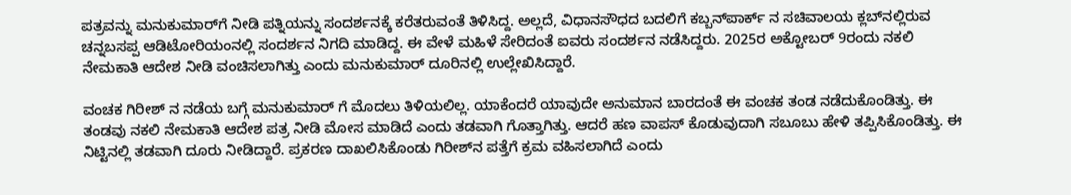ಪತ್ರವನ್ನು ಮನುಕುಮಾರ್‌ಗೆ ನೀಡಿ ಪತ್ನಿಯನ್ನು ಸಂದರ್ಶನಕ್ಕೆ ಕರೆತರುವಂತೆ ತಿಳಿಸಿದ್ದ. ಅಲ್ಲದೆ, ವಿಧಾನಸೌಧದ ಬದಲಿಗೆ ಕಬ್ಬನ್‌ಪಾರ್ಕ್ ನ ಸಚಿವಾಲಯ ಕ್ಲಬ್‌ನಲ್ಲಿರುವ ಚನ್ನಬಸಪ್ಪ ಆಡಿಟೋರಿಯಂನಲ್ಲಿ ಸಂದರ್ಶನ ನಿಗದಿ ಮಾಡಿದ್ದ. ಈ ವೇಳೆ ಮಹಿಳೆ ಸೇರಿದಂತೆ ಐವರು ಸಂದರ್ಶನ ನಡೆಸಿದ್ದರು. 2025ರ ಅಕ್ಟೋಬರ್‌ 9ರಂದು ನಕಲಿ ನೇಮಕಾತಿ ಆದೇಶ ನೀಡಿ ವಂಚಿಸಲಾಗಿತ್ತು ಎಂದು ಮನುಕುಮಾರ್‌ ದೂರಿನಲ್ಲಿ ಉಲ್ಲೇಖಿಸಿದ್ದಾರೆ.

ವಂಚಕ ಗಿರೀಶ್‌ ನ ನಡೆಯ ಬಗ್ಗೆ ಮನುಕುಮಾರ್ ಗೆ ಮೊದಲು ತಿಳಿಯಲಿಲ್ಲ. ಯಾಕೆಂದರೆ ಯಾವುದೇ ಅನುಮಾನ ಬಾರದಂತೆ ಈ ವಂಚಕ ತಂಡ ನಡೆದುಕೊಂಡಿತ್ತು. ಈ ತಂಡವು ನಕಲಿ ನೇಮಕಾತಿ ಆದೇಶ ಪತ್ರ ನೀಡಿ ಮೋಸ ಮಾಡಿದೆ ಎಂದು ತಡವಾಗಿ ಗೊತ್ತಾಗಿತ್ತು. ಆದರೆ ಹಣ ವಾಪಸ್‌ ಕೊಡುವುದಾಗಿ ಸಬೂಬು ಹೇಳಿ ತಪ್ಪಿಸಿಕೊಂಡಿತ್ತು. ಈ ನಿಟ್ಟಿನಲ್ಲಿ ತಡವಾಗಿ ದೂರು ನೀಡಿದ್ದಾರೆ. ಪ್ರಕರಣ ದಾಖಲಿಸಿಕೊಂಡು ಗಿರೀಶ್‌ನ ಪತ್ತೆಗೆ ಕ್ರಮ ವಹಿಸಲಾಗಿದೆ ಎಂದು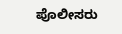ಪೊಲೀಸರು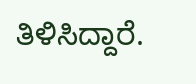ತಿಳಿಸಿದ್ದಾರೆ.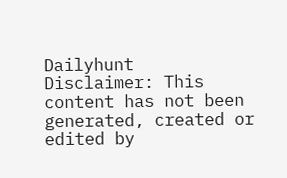Dailyhunt
Disclaimer: This content has not been generated, created or edited by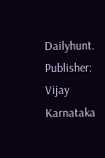Dailyhunt. Publisher: Vijay Karnataka